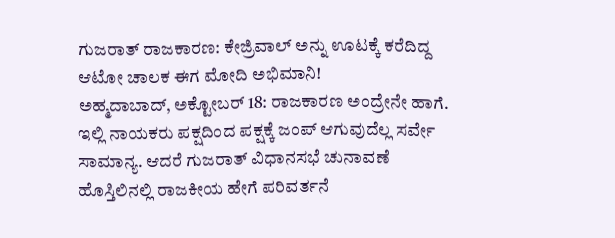ಗುಜರಾತ್ ರಾಜಕಾರಣ: ಕೇಜ್ರಿವಾಲ್ ಅನ್ನು ಊಟಕ್ಕೆ ಕರೆದಿದ್ದ ಆಟೋ ಚಾಲಕ ಈಗ ಮೋದಿ ಅಭಿಮಾನಿ!
ಅಹ್ಮದಾಬಾದ್, ಅಕ್ಟೋಬರ್ 18: ರಾಜಕಾರಣ ಅಂದ್ರೇನೇ ಹಾಗೆ. ಇಲ್ಲಿ ನಾಯಕರು ಪಕ್ಷದಿಂದ ಪಕ್ಷಕ್ಕೆ ಜಂಪ್ ಆಗುವುದೆಲ್ಲ ಸರ್ವೇ ಸಾಮಾನ್ಯ. ಆದರೆ ಗುಜರಾತ್ ವಿಧಾನಸಭೆ ಚುನಾವಣೆ ಹೊಸ್ತಿಲಿನಲ್ಲಿ ರಾಜಕೀಯ ಹೇಗೆ ಪರಿವರ್ತನೆ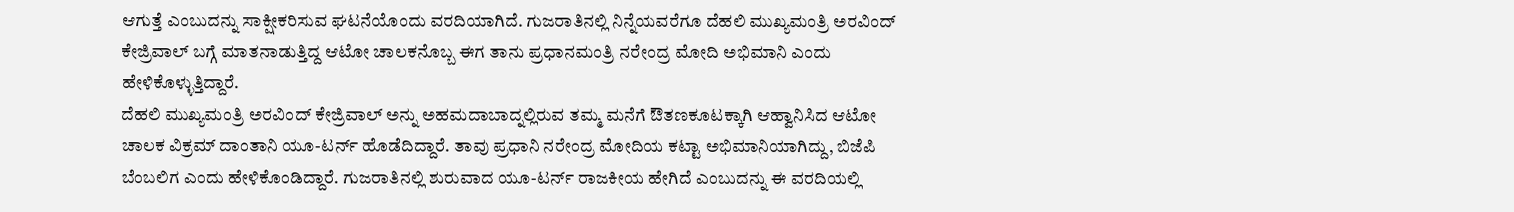ಆಗುತ್ತೆ ಎಂಬುದನ್ನು ಸಾಕ್ಷೀಕರಿಸುವ ಘಟನೆಯೊಂದು ವರದಿಯಾಗಿದೆ. ಗುಜರಾತಿನಲ್ಲಿ ನಿನ್ನೆಯವರೆಗೂ ದೆಹಲಿ ಮುಖ್ಯಮಂತ್ರಿ ಅರವಿಂದ್ ಕೇಜ್ರಿವಾಲ್ ಬಗ್ಗೆ ಮಾತನಾಡುತ್ತಿದ್ದ ಆಟೋ ಚಾಲಕನೊಬ್ಬ ಈಗ ತಾನು ಪ್ರಧಾನಮಂತ್ರಿ ನರೇಂದ್ರ ಮೋದಿ ಅಭಿಮಾನಿ ಎಂದು ಹೇಳಿಕೊಳ್ಳುತ್ತಿದ್ದಾರೆ.
ದೆಹಲಿ ಮುಖ್ಯಮಂತ್ರಿ ಅರವಿಂದ್ ಕೇಜ್ರಿವಾಲ್ ಅನ್ನು ಅಹಮದಾಬಾದ್ನಲ್ಲಿರುವ ತಮ್ಮ ಮನೆಗೆ ಔತಣಕೂಟಕ್ಕಾಗಿ ಆಹ್ವಾನಿಸಿದ ಆಟೋ ಚಾಲಕ ವಿಕ್ರಮ್ ದಾಂತಾನಿ ಯೂ-ಟರ್ನ್ ಹೊಡೆದಿದ್ದಾರೆ. ತಾವು ಪ್ರಧಾನಿ ನರೇಂದ್ರ ಮೋದಿಯ ಕಟ್ಟಾ ಅಭಿಮಾನಿಯಾಗಿದ್ದು, ಬಿಜೆಪಿ ಬೆಂಬಲಿಗ ಎಂದು ಹೇಳಿಕೊಂಡಿದ್ದಾರೆ. ಗುಜರಾತಿನಲ್ಲಿ ಶುರುವಾದ ಯೂ-ಟರ್ನ್ ರಾಜಕೀಯ ಹೇಗಿದೆ ಎಂಬುದನ್ನು ಈ ವರದಿಯಲ್ಲಿ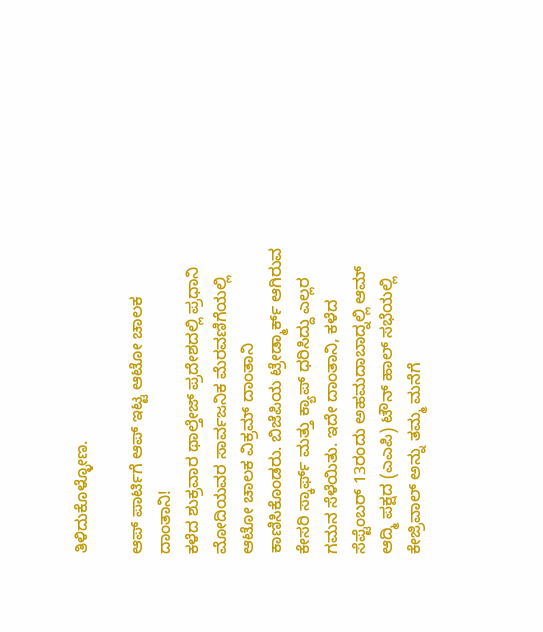ತಿಳಿದುಕೊಳ್ಳೋಣ.

ಆಪ್ ಪಾರ್ಟಿಗೆ ಆಪ್ ಇಟ್ಟ ಆಟೋ ಚಾಲಕ ದಾಂತಾನಿ!
ಕಳೆದ ಶುಕ್ರವಾರ ಥಾಲ್ತೇಜ್ ಪ್ರದೇಶದಲ್ಲಿ ಪ್ರಧಾನಿ ಮೋದಿಯವರ ಸಾರ್ವಜನಿಕ ಮೆರವಣಿಗೆಯಲ್ಲಿ ಆಟೋ ಚಾಲಕ ವಿಕ್ರಮ್ ದಾಂತಾನಿ ಕಾಣಿಸಿಕೊಂಡರು. ಬಿಜೆಪಿಯ ಟ್ರೇಡ್ಮಾರ್ಕ್ ಆಗಿರುವ ಕೇಸರಿ ಸ್ಕಾರ್ಫ್ ಮತ್ತು ಕ್ಯಾಪ್ ಧರಿಸಿದ್ದು ಎಲ್ಲರ ಗಮನ ಸೆಳೆಯಿತು. ಇದೇ ದಾಂತಾನಿ, ಕಳೆದ ಸೆಪ್ಟೆಂಬರ್ 13ರಂದು ಅಹಮದಾಬಾದ್ನಲ್ಲಿ ಆಮ್ ಆದ್ಮಿ ಪಕ್ಷದ (ಎಎಪಿ) ಟೌನ್ ಹಾಲ್ ಸಭೆಯಲ್ಲಿ ಕೇಜ್ರಿವಾಲ್ ಅನ್ನು ತಮ್ಮ ಮನೆಗೆ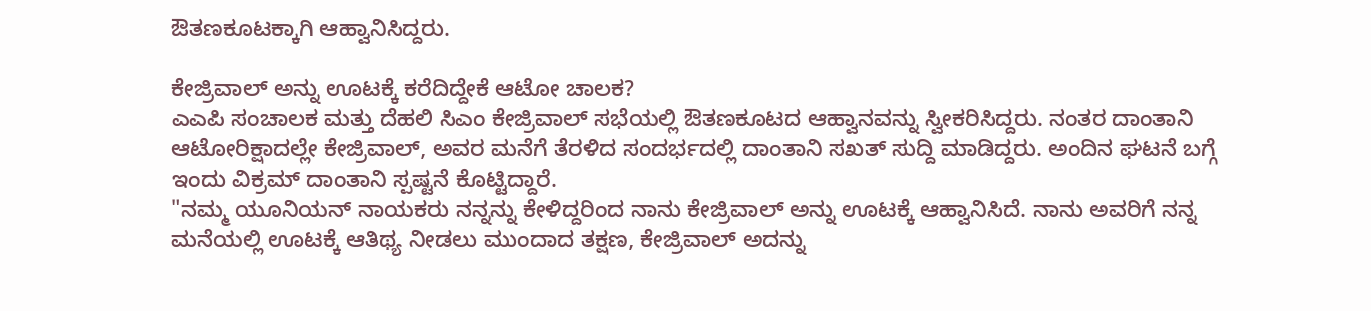ಔತಣಕೂಟಕ್ಕಾಗಿ ಆಹ್ವಾನಿಸಿದ್ದರು.

ಕೇಜ್ರಿವಾಲ್ ಅನ್ನು ಊಟಕ್ಕೆ ಕರೆದಿದ್ದೇಕೆ ಆಟೋ ಚಾಲಕ?
ಎಎಪಿ ಸಂಚಾಲಕ ಮತ್ತು ದೆಹಲಿ ಸಿಎಂ ಕೇಜ್ರಿವಾಲ್ ಸಭೆಯಲ್ಲಿ ಔತಣಕೂಟದ ಆಹ್ವಾನವನ್ನು ಸ್ವೀಕರಿಸಿದ್ದರು. ನಂತರ ದಾಂತಾನಿ ಆಟೋರಿಕ್ಷಾದಲ್ಲೇ ಕೇಜ್ರಿವಾಲ್, ಅವರ ಮನೆಗೆ ತೆರಳಿದ ಸಂದರ್ಭದಲ್ಲಿ ದಾಂತಾನಿ ಸಖತ್ ಸುದ್ದಿ ಮಾಡಿದ್ದರು. ಅಂದಿನ ಘಟನೆ ಬಗ್ಗೆ ಇಂದು ವಿಕ್ರಮ್ ದಾಂತಾನಿ ಸ್ಪಷ್ಟನೆ ಕೊಟ್ಟಿದ್ದಾರೆ.
"ನಮ್ಮ ಯೂನಿಯನ್ ನಾಯಕರು ನನ್ನನ್ನು ಕೇಳಿದ್ದರಿಂದ ನಾನು ಕೇಜ್ರಿವಾಲ್ ಅನ್ನು ಊಟಕ್ಕೆ ಆಹ್ವಾನಿಸಿದೆ. ನಾನು ಅವರಿಗೆ ನನ್ನ ಮನೆಯಲ್ಲಿ ಊಟಕ್ಕೆ ಆತಿಥ್ಯ ನೀಡಲು ಮುಂದಾದ ತಕ್ಷಣ, ಕೇಜ್ರಿವಾಲ್ ಅದನ್ನು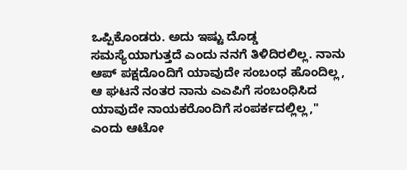ಒಪ್ಪಿಕೊಂಡರು. ಅದು ಇಷ್ಟು ದೊಡ್ಡ ಸಮಸ್ಯೆಯಾಗುತ್ತದೆ ಎಂದು ನನಗೆ ತಿಳಿದಿರಲಿಲ್ಲ. ನಾನು ಆಪ್ ಪಕ್ಷದೊಂದಿಗೆ ಯಾವುದೇ ಸಂಬಂಧ ಹೊಂದಿಲ್ಲ, ಆ ಘಟನೆ ನಂತರ ನಾನು ಎಎಪಿಗೆ ಸಂಬಂಧಿಸಿದ ಯಾವುದೇ ನಾಯಕರೊಂದಿಗೆ ಸಂಪರ್ಕದಲ್ಲಿಲ್ಲ," ಎಂದು ಆಟೋ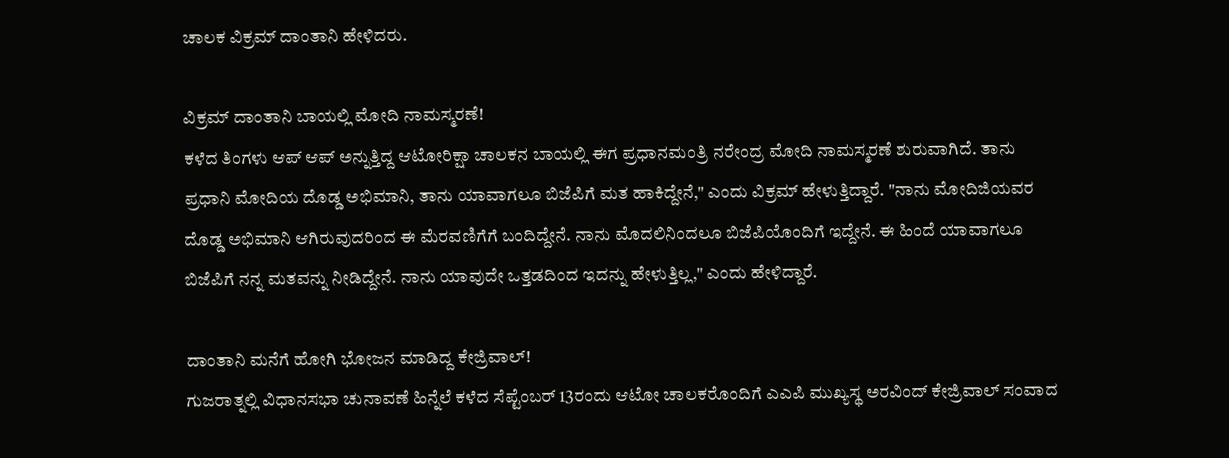ಚಾಲಕ ವಿಕ್ರಮ್ ದಾಂತಾನಿ ಹೇಳಿದರು.

ವಿಕ್ರಮ್ ದಾಂತಾನಿ ಬಾಯಲ್ಲಿ ಮೋದಿ ನಾಮಸ್ಮರಣೆ!
ಕಳೆದ ತಿಂಗಳು ಆಪ್ ಆಪ್ ಅನ್ನುತ್ತಿದ್ದ ಆಟೋರಿಕ್ಷಾ ಚಾಲಕನ ಬಾಯಲ್ಲಿ ಈಗ ಪ್ರಧಾನಮಂತ್ರಿ ನರೇಂದ್ರ ಮೋದಿ ನಾಮಸ್ಮರಣೆ ಶುರುವಾಗಿದೆ. ತಾನು ಪ್ರಧಾನಿ ಮೋದಿಯ ದೊಡ್ಡ ಅಭಿಮಾನಿ, ತಾನು ಯಾವಾಗಲೂ ಬಿಜೆಪಿಗೆ ಮತ ಹಾಕಿದ್ದೇನೆ," ಎಂದು ವಿಕ್ರಮ್ ಹೇಳುತ್ತಿದ್ದಾರೆ. "ನಾನು ಮೋದಿಜಿಯವರ ದೊಡ್ಡ ಅಭಿಮಾನಿ ಆಗಿರುವುದರಿಂದ ಈ ಮೆರವಣಿಗೆಗೆ ಬಂದಿದ್ದೇನೆ. ನಾನು ಮೊದಲಿನಿಂದಲೂ ಬಿಜೆಪಿಯೊಂದಿಗೆ ಇದ್ದೇನೆ. ಈ ಹಿಂದೆ ಯಾವಾಗಲೂ ಬಿಜೆಪಿಗೆ ನನ್ನ ಮತವನ್ನು ನೀಡಿದ್ದೇನೆ. ನಾನು ಯಾವುದೇ ಒತ್ತಡದಿಂದ ಇದನ್ನು ಹೇಳುತ್ತಿಲ್ಲ," ಎಂದು ಹೇಳಿದ್ದಾರೆ.

ದಾಂತಾನಿ ಮನೆಗೆ ಹೋಗಿ ಭೋಜನ ಮಾಡಿದ್ದ ಕೇಜ್ರಿವಾಲ್!
ಗುಜರಾತ್ನಲ್ಲಿ ವಿಧಾನಸಭಾ ಚುನಾವಣೆ ಹಿನ್ನೆಲೆ ಕಳೆದ ಸೆಪ್ಟೆಂಬರ್ 13ರಂದು ಆಟೋ ಚಾಲಕರೊಂದಿಗೆ ಎಎಪಿ ಮುಖ್ಯಸ್ಥ ಅರವಿಂದ್ ಕೇಜ್ರಿವಾಲ್ ಸಂವಾದ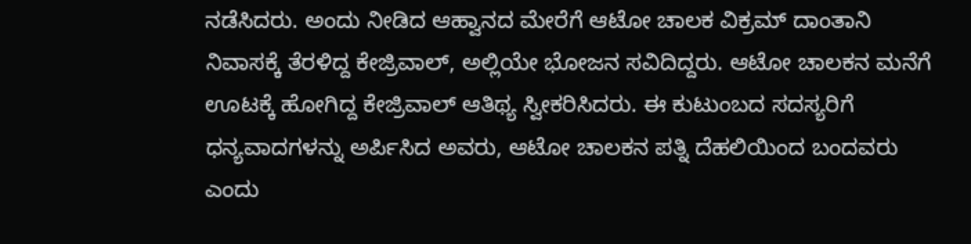ನಡೆಸಿದರು. ಅಂದು ನೀಡಿದ ಆಹ್ವಾನದ ಮೇರೆಗೆ ಆಟೋ ಚಾಲಕ ವಿಕ್ರಮ್ ದಾಂತಾನಿ ನಿವಾಸಕ್ಕೆ ತೆರಳಿದ್ದ ಕೇಜ್ರಿವಾಲ್, ಅಲ್ಲಿಯೇ ಭೋಜನ ಸವಿದಿದ್ದರು. ಆಟೋ ಚಾಲಕನ ಮನೆಗೆ ಊಟಕ್ಕೆ ಹೋಗಿದ್ದ ಕೇಜ್ರಿವಾಲ್ ಆತಿಥ್ಯ ಸ್ವೀಕರಿಸಿದರು. ಈ ಕುಟುಂಬದ ಸದಸ್ಯರಿಗೆ ಧನ್ಯವಾದಗಳನ್ನು ಅರ್ಪಿಸಿದ ಅವರು, ಆಟೋ ಚಾಲಕನ ಪತ್ನಿ ದೆಹಲಿಯಿಂದ ಬಂದವರು ಎಂದು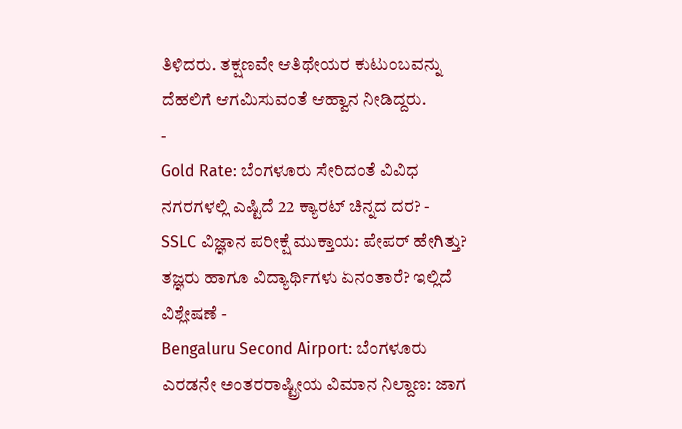ತಿಳಿದರು. ತಕ್ಷಣವೇ ಆತಿಥೇಯರ ಕುಟುಂಬವನ್ನು ದೆಹಲಿಗೆ ಆಗಮಿಸುವಂತೆ ಆಹ್ವಾನ ನೀಡಿದ್ದರು.
-
Gold Rate: ಬೆಂಗಳೂರು ಸೇರಿದಂತೆ ವಿವಿಧ ನಗರಗಳಲ್ಲಿ ಎಷ್ಟಿದೆ 22 ಕ್ಯಾರಟ್ ಚಿನ್ನದ ದರ? -
SSLC ವಿಜ್ಞಾನ ಪರೀಕ್ಷೆ ಮುಕ್ತಾಯ: ಪೇಪರ್ ಹೇಗಿತ್ತು? ತಜ್ಞರು ಹಾಗೂ ವಿದ್ಯಾರ್ಥಿಗಳು ಏನಂತಾರೆ? ಇಲ್ಲಿದೆ ವಿಶ್ಲೇಷಣೆ -
Bengaluru Second Airport: ಬೆಂಗಳೂರು ಎರಡನೇ ಅಂತರರಾಷ್ಟ್ರೀಯ ವಿಮಾನ ನಿಲ್ದಾಣ: ಜಾಗ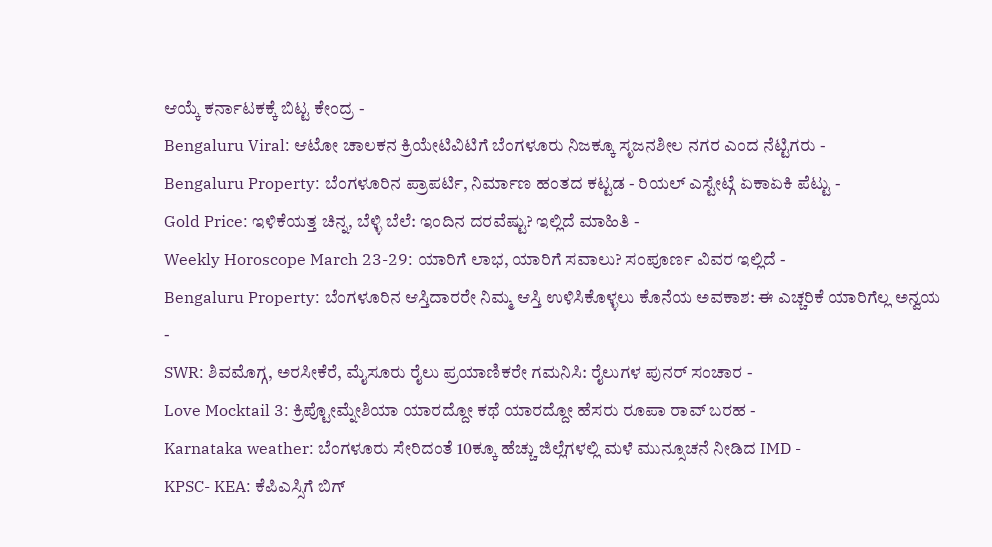ಆಯ್ಕೆ ಕರ್ನಾಟಕಕ್ಕೆ ಬಿಟ್ಟ ಕೇಂದ್ರ -
Bengaluru Viral: ಆಟೋ ಚಾಲಕನ ಕ್ರಿಯೇಟಿವಿಟಿಗೆ ಬೆಂಗಳೂರು ನಿಜಕ್ಕೂ ಸೃಜನಶೀಲ ನಗರ ಎಂದ ನೆಟ್ಟಿಗರು -
Bengaluru Property: ಬೆಂಗಳೂರಿನ ಪ್ರಾಪರ್ಟಿ, ನಿರ್ಮಾಣ ಹಂತದ ಕಟ್ಟಡ - ರಿಯಲ್ ಎಸ್ಟೇಟ್ಗೆ ಏಕಾಏಕಿ ಪೆಟ್ಟು -
Gold Price: ಇಳಿಕೆಯತ್ತ ಚಿನ್ನ, ಬೆಳ್ಳಿ ಬೆಲೆ: ಇಂದಿನ ದರವೆಷ್ಟು? ಇಲ್ಲಿದೆ ಮಾಹಿತಿ -
Weekly Horoscope March 23-29: ಯಾರಿಗೆ ಲಾಭ, ಯಾರಿಗೆ ಸವಾಲು? ಸಂಪೂರ್ಣ ವಿವರ ಇಲ್ಲಿದೆ -
Bengaluru Property: ಬೆಂಗಳೂರಿನ ಆಸ್ತಿದಾರರೇ ನಿಮ್ಮ ಆಸ್ತಿ ಉಳಿಸಿಕೊಳ್ಳಲು ಕೊನೆಯ ಅವಕಾಶ: ಈ ಎಚ್ಚರಿಕೆ ಯಾರಿಗೆಲ್ಲ ಅನ್ವಯ -
SWR: ಶಿವಮೊಗ್ಗ, ಅರಸೀಕೆರೆ, ಮೈಸೂರು ರೈಲು ಪ್ರಯಾಣಿಕರೇ ಗಮನಿಸಿ: ರೈಲುಗಳ ಪುನರ್ ಸಂಚಾರ -
Love Mocktail 3: ಕ್ರಿಪ್ಟೋಮ್ನೇಶಿಯಾ ಯಾರದ್ದೋ ಕಥೆ ಯಾರದ್ದೋ ಹೆಸರು ರೂಪಾ ರಾವ್ ಬರಹ -
Karnataka weather: ಬೆಂಗಳೂರು ಸೇರಿದಂತೆ 10ಕ್ಕೂ ಹೆಚ್ಚು ಜಿಲ್ಲೆಗಳಲ್ಲಿ ಮಳೆ ಮುನ್ಸೂಚನೆ ನೀಡಿದ IMD -
KPSC- KEA: ಕೆಪಿಎಸ್ಸಿಗೆ ಬಿಗ್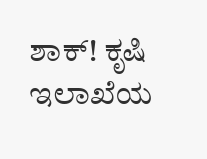ಶಾಕ್! ಕೃಷಿ ಇಲಾಖೆಯ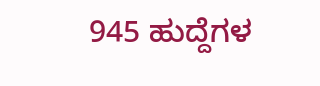945 ಹುದ್ದೆಗಳ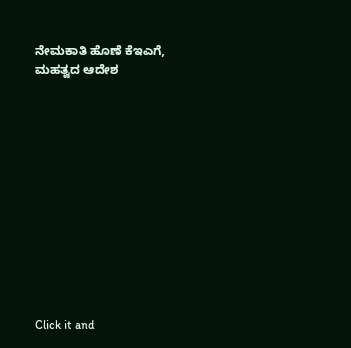ನೇಮಕಾತಿ ಹೊಣೆ ಕೆಇಎಗೆ, ಮಹತ್ವದ ಆದೇಶ












Click it and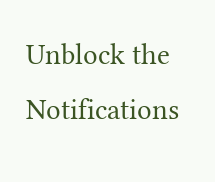Unblock the Notifications